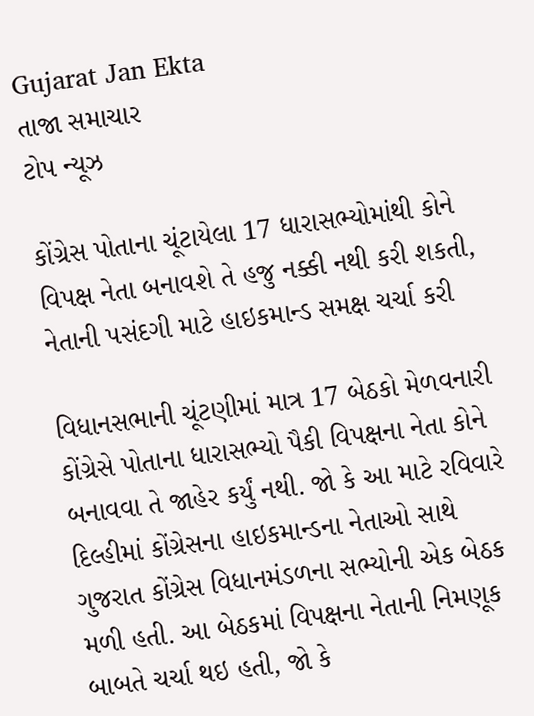Gujarat Jan Ekta
તાજા સમાચાર
ટોપ ન્યૂઝ

કોંગ્રેસ પોતાના ચૂંટાયેલા 17 ધારાસભ્યોમાંથી કોને વિપક્ષ નેતા બનાવશે તે હજુ નક્કી નથી કરી શકતી, નેતાની પસંદગી માટે હાઇકમાન્ડ સમક્ષ ચર્ચા કરી

વિધાનસભાની ચૂંટણીમાં માત્ર 17 બેઠકો મેળવનારી કોંગ્રેસે પોતાના ધારાસભ્યો પૈકી વિપક્ષના નેતા કોને બનાવવા તે જાહેર કર્યું નથી. જો કે આ માટે રવિવારે દિલ્હીમાં કોંગ્રેસના હાઇકમાન્ડના નેતાઓ સાથે ગુજરાત કોંગ્રેસ વિધાનમંડળના સભ્યોની એક બેઠક મળી હતી. આ બેઠકમાં વિપક્ષના નેતાની નિમણૂક બાબતે ચર્ચા થઇ હતી, જો કે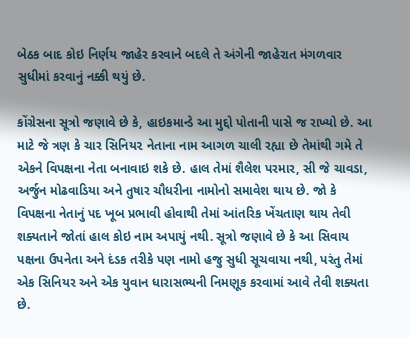બેઠક બાદ કોઇ નિર્ણય જાહેર કરવાને બદલે તે અંગેની જાહેરાત મંગળવાર સુધીમાં કરવાનું નક્કી થયું છે.

કોંગ્રેસના સૂત્રો જણાવે છે કે, હાઇકમાન્ડે આ મુદ્દો પોતાની પાસે જ રાખ્યો છે. આ માટે જે ત્રણ કે ચાર સિનિય૨ નેતાના નામ આગળ ચાલી રહ્યા છે તેમાંથી ગમે તે એકને વિપક્ષના નેતા બનાવાઇ શકે છે. હાલ તેમાં શૈલેશ પરમાર, સી જે ચાવડા, અર્જુન મોઢવાડિયા અને તુષાર ચૌધરીના નામોનો સમાવેશ થાય છે. જો કે વિપક્ષના નેતાનું પદ ખૂબ પ્રભાવી હોવાથી તેમાં આંતરિક ખેંચતાણ થાય તેવી શક્યતાને જોતાં હાલ કોઇ નામ અપાયું નથી. સૂત્રો જણાવે છે કે આ સિવાય પક્ષના ઉપનેતા અને દંડક તરીકે પણ નામો હજુ સુધી સૂચવાયા નથી, પરંતુ તેમાં એક સિનિયર અને એક યુવાન ધારાસભ્યની નિમણૂક કરવામાં આવે તેવી શક્યતા છે.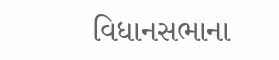વિધાનસભાના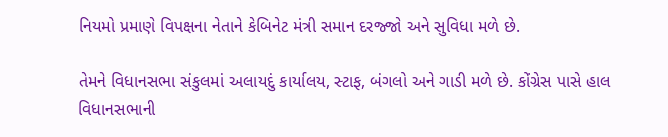નિયમો પ્રમાણે વિપક્ષના નેતાને કેબિનેટ મંત્રી સમાન દરજ્જો અને સુવિધા મળે છે.

તેમને વિધાનસભા સંકુલમાં અલાયદું કાર્યાલય, સ્ટાફ, બંગલો અને ગાડી મળે છે. કોંગ્રેસ પાસે હાલ વિધાનસભાની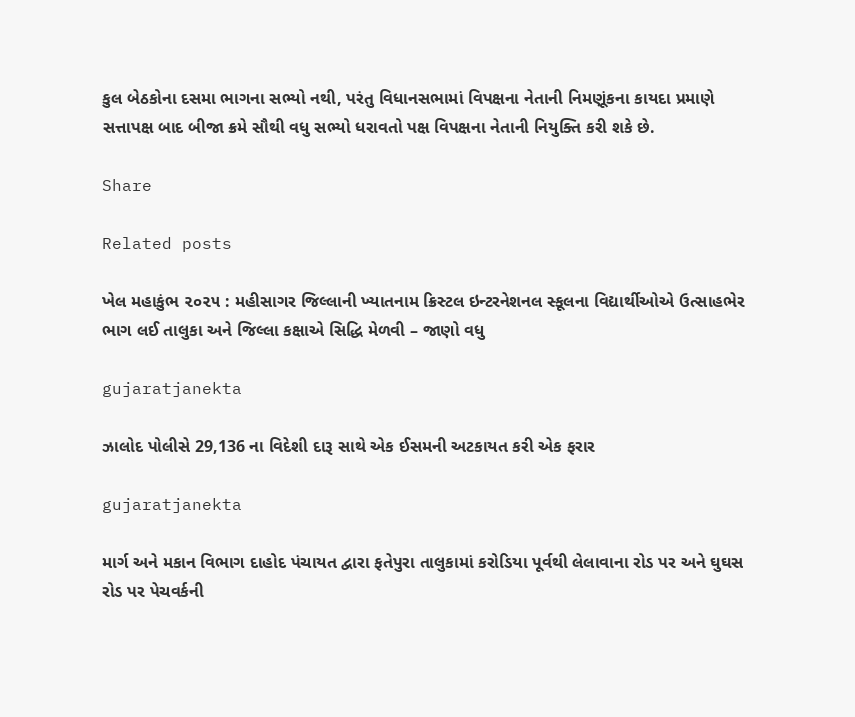કુલ બેઠકોના દસમા ભાગના સભ્યો નથી, પરંતુ વિધાનસભામાં વિપક્ષના નેતાની નિમણૂંકના કાયદા પ્રમાણે સત્તાપક્ષ બાદ બીજા ક્રમે સૌથી વધુ સભ્યો ધરાવતો પક્ષ વિપક્ષના નેતાની નિયુક્તિ કરી શકે છે.

Share

Related posts

ખેલ મહાકુંભ ૨૦૨૫ : મહીસાગર જિલ્લાની ખ્યાતનામ ક્રિસ્ટલ ઇન્ટરનેશનલ સ્કૂલના વિદ્યાર્થીઓએ ઉત્સાહભેર ભાગ લઈ તાલુકા અને જિલ્લા કક્ષાએ સિદ્ધિ મેળવી – જાણો વધુ

gujaratjanekta

ઝાલોદ પોલીસે 29,136 ના વિદેશી દારૂ સાથે એક ઈસમની અટકાયત કરી એક ફરાર

gujaratjanekta

માર્ગ અને મકાન વિભાગ દાહોદ પંચાયત દ્વારા ફતેપુરા તાલુકામાં કરોડિયા પૂર્વથી લેલાવાના રોડ પર અને ઘુઘસ રોડ પર પેચવર્કની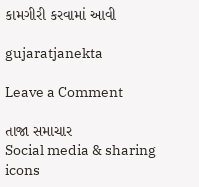કામગીરી કરવામાં આવી

gujaratjanekta

Leave a Comment

તાજા સમાચાર
Social media & sharing icons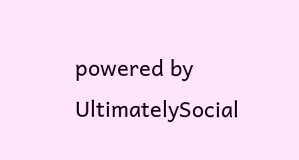powered by UltimatelySocial